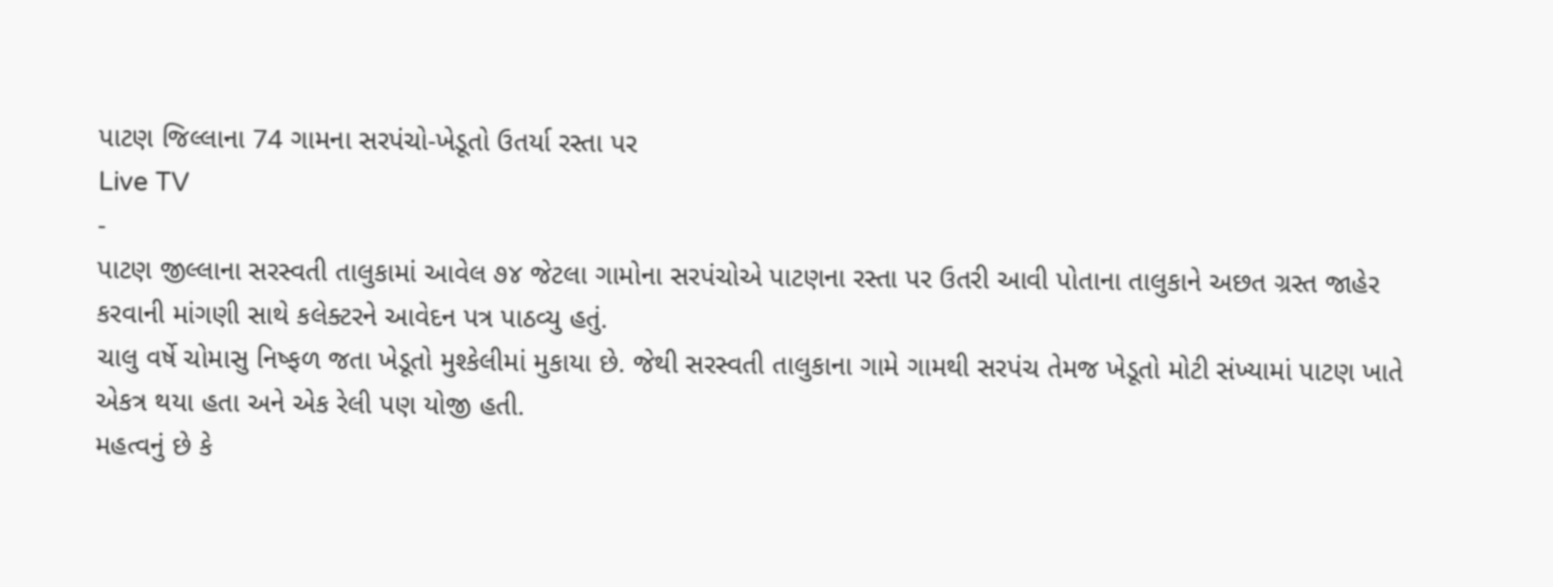પાટણ જિલ્લાના 74 ગામના સરપંચો-ખેડૂતો ઉતર્યા રસ્તા પર
Live TV
-
પાટણ જીલ્લાના સરસ્વતી તાલુકામાં આવેલ ૭૪ જેટલા ગામોના સરપંચોએ પાટણના રસ્તા પર ઉતરી આવી પોતાના તાલુકાને અછત ગ્રસ્ત જાહેર કરવાની માંગણી સાથે કલેક્ટરને આવેદન પત્ર પાઠવ્યુ હતું.
ચાલુ વર્ષે ચોમાસુ નિષ્ફળ જતા ખેડૂતો મુશ્કેલીમાં મુકાયા છે. જેથી સરસ્વતી તાલુકાના ગામે ગામથી સરપંચ તેમજ ખેડૂતો મોટી સંખ્યામાં પાટણ ખાતે એકત્ર થયા હતા અને એક રેલી પણ યોજી હતી.
મહત્વનું છે કે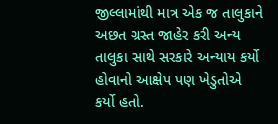જીલ્લામાંથી માત્ર એક જ તાલુકાને અછત ગ્રસ્ત જાહેર કરી અન્ય તાલુકા સાથે સરકારે અન્યાય કર્યો હોવાનો આક્ષેપ પણ ખેડુતોએ કર્યો હતો.